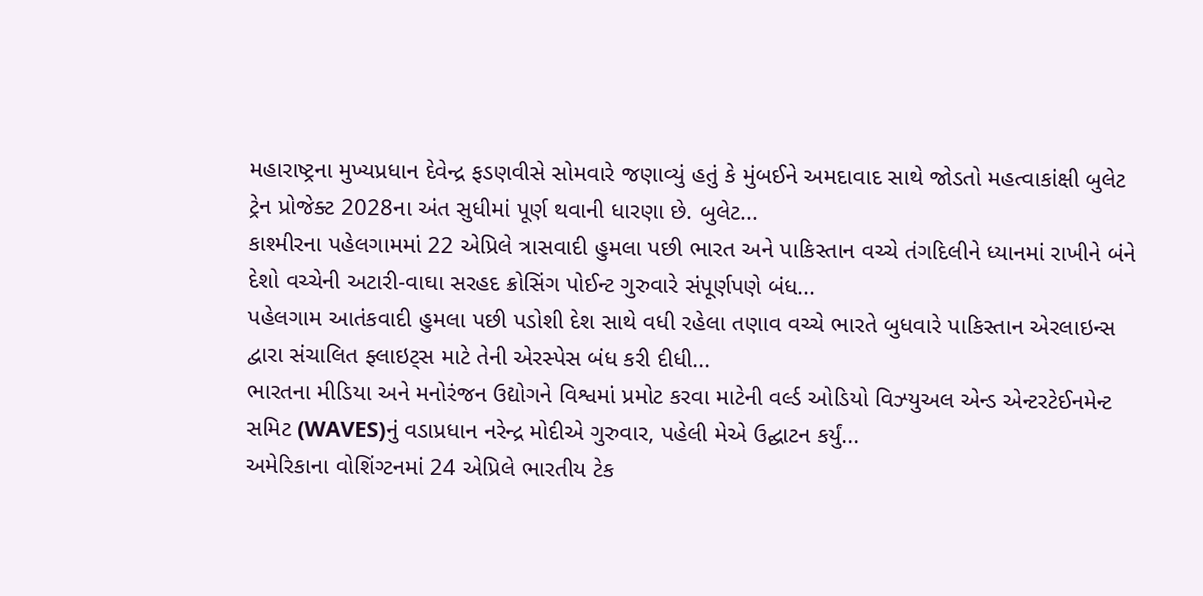મહારાષ્ટ્રના મુખ્યપ્રધાન દેવેન્દ્ર ફડણવીસે સોમવારે જણાવ્યું હતું કે મુંબઈને અમદાવાદ સાથે જોડતો મહત્વાકાંક્ષી બુલેટ ટ્રેન પ્રોજેક્ટ 2028ના અંત સુધીમાં પૂર્ણ થવાની ધારણા છે. બુલેટ...
કાશ્મીરના પહેલગામમાં 22 એપ્રિલે ત્રાસવાદી હુમલા પછી ભારત અને પાકિસ્તાન વચ્ચે તંગદિલીને ધ્યાનમાં રાખીને બંને દેશો વચ્ચેની અટારી-વાઘા સરહદ ક્રોસિંગ પોઈન્ટ ગુરુવારે સંપૂર્ણપણે બંધ...
પહેલગામ આતંકવાદી હુમલા પછી પડોશી દેશ સાથે વધી રહેલા તણાવ વચ્ચે ભારતે બુધવારે પાકિસ્તાન એરલાઇન્સ દ્વારા સંચાલિત ફ્લાઇટ્સ માટે તેની એરસ્પેસ બંધ કરી દીધી...
ભારતના મીડિયા અને મનોરંજન ઉદ્યોગને વિશ્વમાં પ્રમોટ કરવા માટેની વર્લ્ડ ઓડિયો વિઝ્યુઅલ એન્ડ એન્ટરટેઈનમેન્ટ સમિટ (WAVES)નું વડાપ્રધાન નરેન્દ્ર મોદીએ ગુરુવાર, પહેલી મેએ ઉદ્ઘાટન કર્યું...
અમેરિકાના વોશિંગ્ટનમાં 24 એપ્રિલે ભારતીય ટેક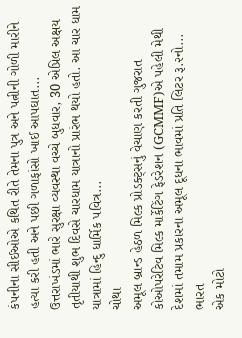કંપનીના સીઈઓએ કથિત રીતે તેમના પુત્ર અને પત્નીની ગોળી મારીને હત્યા કરી હતી અને પછી ગળાફાંસો ખાઈ આપઘાત...
ઉત્તરાખંડમાં ભારે સુરક્ષા વ્યવસ્થા વચ્ચે બુધવાર, 30 એપ્રિલ અક્ષય તૃતીયાથી શુભ દિવસે ચારધામ યાત્રાનો પ્રારંભ થયો હતો. આ ચાર ધામ યાત્રામાં હિન્દુ ધાર્મિક પવિત્ર...
ચોથા
અમૂલ બ્રાન્ડ હેઠળ મિલ્ક પ્રોડક્ટ્સનું વેચાણ કરતી ગુજરાત કોઓપરેટિવ મિલ્ક માર્કેટિંગ ફેડરેશન (GCMMF)એ પહેલી મેથી દેશમાં તમામ પ્રકારના અમૂલ દૂધના ભાવમાં પ્રતિ લિટર રૂ.૨નો...
ભારત
એક મોટો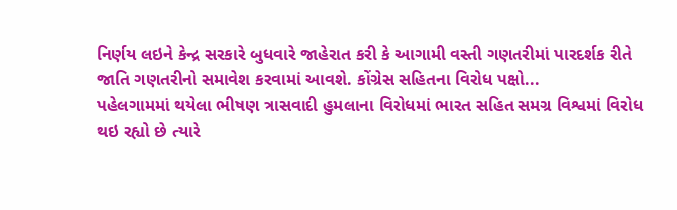નિર્ણય લઇને કેન્દ્ર સરકારે બુધવારે જાહેરાત કરી કે આગામી વસ્તી ગણતરીમાં પારદર્શક રીતે જાતિ ગણતરીનો સમાવેશ કરવામાં આવશે. કોંગ્રેસ સહિતના વિરોધ પક્ષો...
પહેલગામમાં થયેલા ભીષણ ત્રાસવાદી હુમલાના વિરોધમાં ભારત સહિત સમગ્ર વિશ્વમાં વિરોધ થઇ રહ્યો છે ત્યારે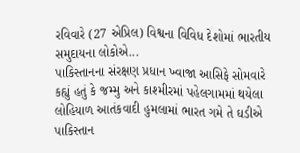રવિવારે (27 એપ્રિલ) વિશ્વના વિવિધ દેશોમાં ભારતીય સમુદાયના લોકોએ...
પાકિસ્તાનના સંરક્ષણ પ્રધાન ખ્વાજા આસિફે સોમવારે કહ્યું હતું કે જમ્મુ અને કાશ્મીરમાં પહેલગામમાં થયેલા લોહિયાળ આતંકવાદી હુમલામાં ભારત ગમે તે ઘડીએ પાકિસ્તાન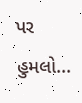પર હુમલો...